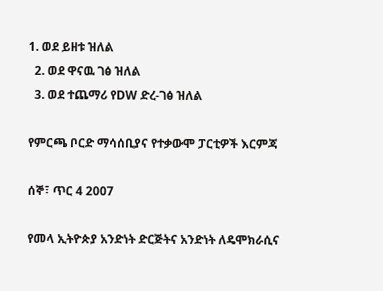1. ወደ ይዘቱ ዝለል
  2. ወደ ዋናዉ ገፅ ዝለል
  3. ወደ ተጨማሪ የDW ድረ-ገፅ ዝለል

የምርጫ ቦርድ ማሳሰቢያና የተቃውሞ ፓርቲዎች እርምጃ

ሰኞ፣ ጥር 4 2007

የመላ ኢትዮጵያ አንድነት ድርጅትና አንድነት ለዴሞክራሲና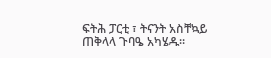ፍትሕ ፓርቲ ፣ ትናንት አስቸኳይ ጠቅላላ ጉባዔ አካሄዱ።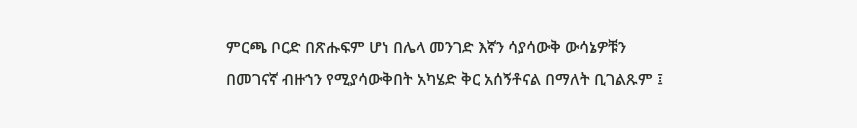ምርጫ ቦርድ በጽሑፍም ሆነ በሌላ መንገድ እኛን ሳያሳውቅ ውሳኔዎቹን በመገናኛ ብዙኀን የሚያሳውቅበት አካሄድ ቅር አሰኝቶናል በማለት ቢገልጹም ፤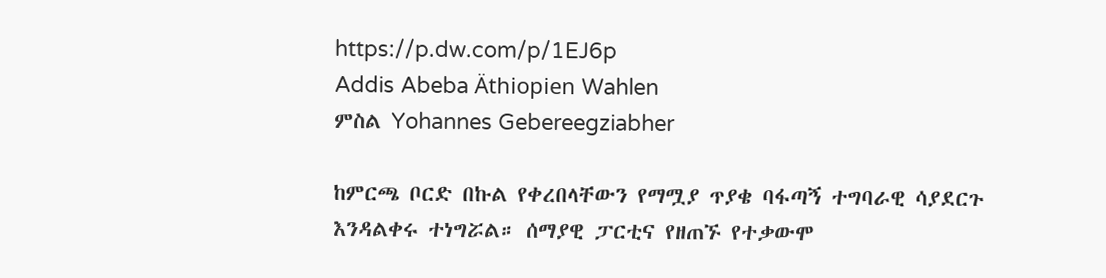https://p.dw.com/p/1EJ6p
Addis Abeba Äthiopien Wahlen
ምስል Yohannes Gebereegziabher

ከምርጫ ቦርድ በኩል የቀረበላቸውን የማሟያ ጥያቄ ባፋጣኝ ተግባራዊ ሳያደርጉ እንዳልቀሩ ተነግሯል። ሰማያዊ ፓርቲና የዘጠኙ የተቃውሞ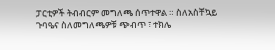ፓርቲዎች ትብብርም መግለጫ ሰጥተዋል ። ስለአስቸኳይ ጉባዔና ስለመግለጫዎቹ ጭብጥ ፣ ተክሌ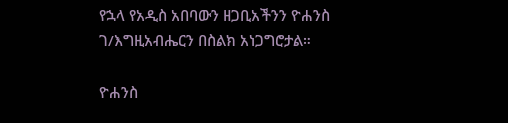የኋላ የአዲስ አበባውን ዘጋቢአችንን ዮሐንስ ገ/እግዚአብሔርን በስልክ አነጋግሮታል።

ዮሐንስ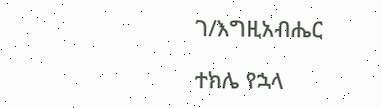ገ/እግዚአብሔር

ተክሌ የኋላ